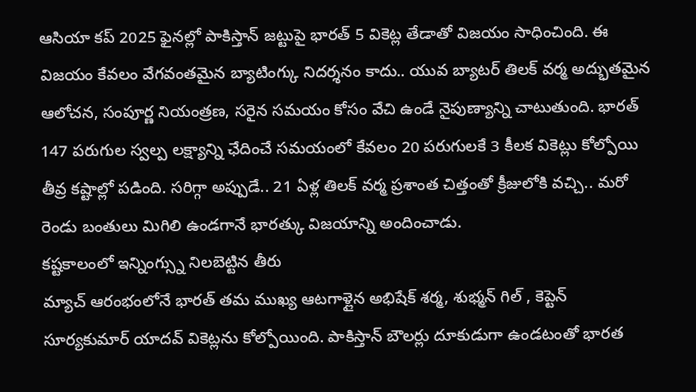ఆసియా కప్ 2025 ఫైనల్లో పాకిస్తాన్ జట్టుపై భారత్ 5 వికెట్ల తేడాతో విజయం సాధించింది. ఈ విజయం కేవలం వేగవంతమైన బ్యాటింగ్కు నిదర్శనం కాదు.. యువ బ్యాటర్ తిలక్ వర్మ అద్భుతమైన ఆలోచన, సంపూర్ణ నియంత్రణ, సరైన సమయం కోసం వేచి ఉండే నైపుణ్యాన్ని చాటుతుంది. భారత్ 147 పరుగుల స్వల్ప లక్ష్యాన్ని ఛేదించే సమయంలో కేవలం 20 పరుగులకే 3 కీలక వికెట్లు కోల్పోయి తీవ్ర కష్టాల్లో పడింది. సరిగ్గా అప్పుడే.. 21 ఏళ్ల తిలక్ వర్మ ప్రశాంత చిత్తంతో క్రీజులోకి వచ్చి.. మరో రెండు బంతులు మిగిలి ఉండగానే భారత్కు విజయాన్ని అందించాడు.
కష్టకాలంలో ఇన్నింగ్స్ను నిలబెట్టిన తీరు
మ్యాచ్ ఆరంభంలోనే భారత్ తమ ముఖ్య ఆటగాళ్లైన అభిషేక్ శర్మ, శుభ్మన్ గిల్ , కెప్టెన్ సూర్యకుమార్ యాదవ్ వికెట్లను కోల్పోయింది. పాకిస్తాన్ బౌలర్లు దూకుడుగా ఉండటంతో భారత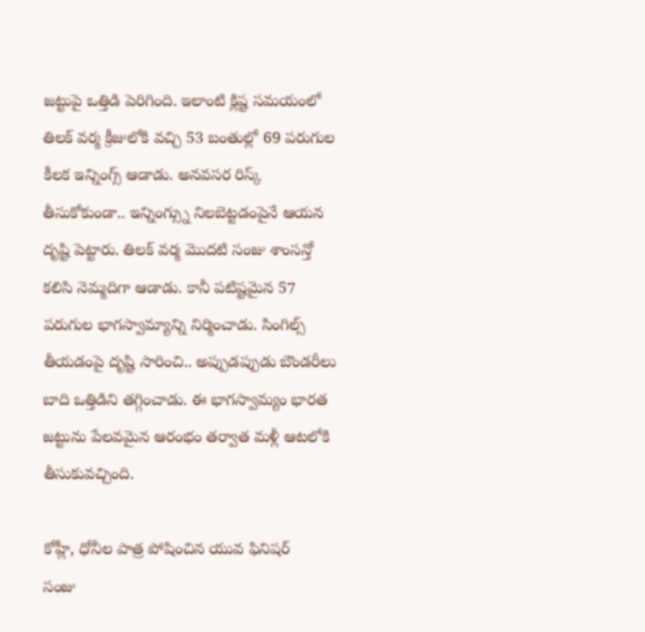జట్టుపై ఒత్తిడి పెరిగింది. ఇలాంటి క్లిష్ట సమయంలో తిలక్ వర్మ క్రీజులోకి వచ్చి 53 బంతుల్లో 69 పరుగుల కీలక ఇన్నింగ్స్ ఆడాడు. అనవసర రిస్క్ తీసుకోకుండా.. ఇన్నింగ్స్ను నిలబెట్టడంపైనే ఆయన దృష్టి పెట్టారు. తిలక్ వర్మ మొదటి సంజు శాంసన్తో కలిసి నెమ్మదిగా ఆడాడు. కానీ పటిష్టమైన 57 పరుగుల భాగస్వామ్యాన్ని నిర్మించాడు. సింగిల్స్ తీయడంపై దృష్టి సారించి.. అప్పుడప్పుడు బౌండరీలు బాది ఒత్తిడిని తగ్గించాడు. ఈ భాగస్వామ్యం భారత జట్టును పేలవమైన ఆరంభం తర్వాత మళ్లీ ఆటలోకి తీసుకువచ్చింది.

కోహ్లీ, ధోనీల పాత్ర పోషించిన యువ ఫినిషర్
సంజు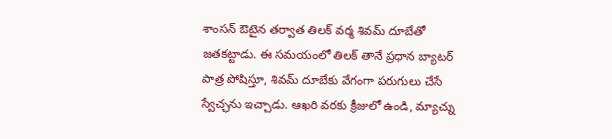శాంసన్ ఔటైన తర్వాత తిలక్ వర్మ శివమ్ దూబేతో జతకట్టాడు. ఈ సమయంలో తిలక్ తానే ప్రధాన బ్యాటర్ పాత్ర పోషిస్తూ, శివమ్ దూబేకు వేగంగా పరుగులు చేసే స్వేచ్ఛను ఇచ్చాడు. ఆఖరి వరకు క్రీజులో ఉండి, మ్యాచ్ను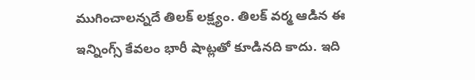ముగించాలన్నదే తిలక్ లక్ష్యం. తిలక్ వర్మ ఆడిన ఈ ఇన్నింగ్స్ కేవలం భారీ షాట్లతో కూడినది కాదు. ఇది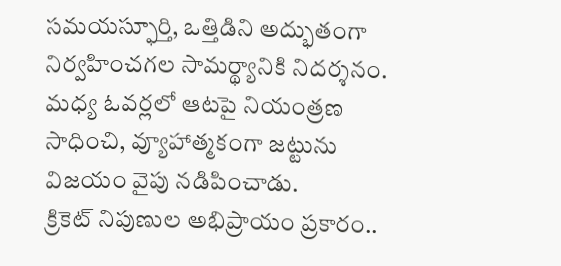సమయస్ఫూర్తి, ఒత్తిడిని అద్భుతంగా నిర్వహించగల సామర్థ్యానికి నిదర్శనం. మధ్య ఓవర్లలో ఆటపై నియంత్రణ సాధించి, వ్యూహాత్మకంగా జట్టును విజయం వైపు నడిపించాడు.
క్రికెట్ నిపుణుల అభిప్రాయం ప్రకారం..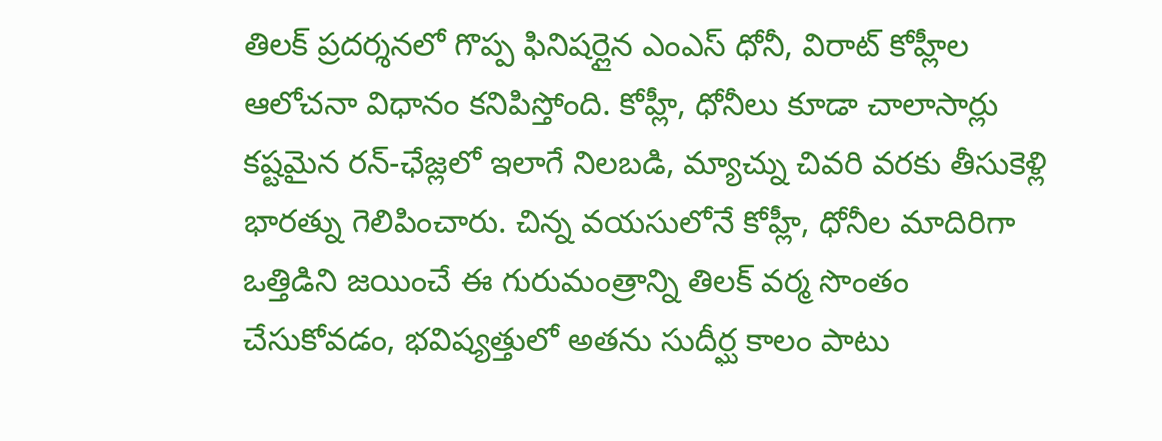తిలక్ ప్రదర్శనలో గొప్ప ఫినిషర్లైన ఎంఎస్ ధోనీ, విరాట్ కోహ్లీల ఆలోచనా విధానం కనిపిస్తోంది. కోహ్లీ, ధోనీలు కూడా చాలాసార్లు కష్టమైన రన్-ఛేజ్లలో ఇలాగే నిలబడి, మ్యాచ్ను చివరి వరకు తీసుకెళ్లి భారత్ను గెలిపించారు. చిన్న వయసులోనే కోహ్లీ, ధోనీల మాదిరిగా ఒత్తిడిని జయించే ఈ గురుమంత్రాన్ని తిలక్ వర్మ సొంతం చేసుకోవడం, భవిష్యత్తులో అతను సుదీర్ఘ కాలం పాటు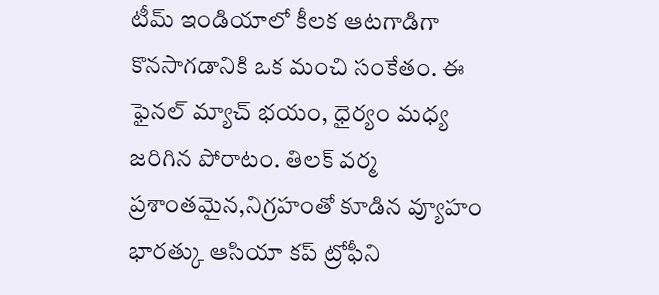టీమ్ ఇండియాలో కీలక ఆటగాడిగా కొనసాగడానికి ఒక మంచి సంకేతం. ఈ ఫైనల్ మ్యాచ్ భయం, ధైర్యం మధ్య జరిగిన పోరాటం. తిలక్ వర్మ ప్రశాంతమైన,నిగ్రహంతో కూడిన వ్యూహం భారత్కు ఆసియా కప్ ట్రోఫీని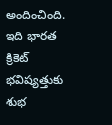అందించింది. ఇది భారత క్రికెట్ భవిష్యత్తుకు శుభ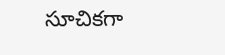సూచికగా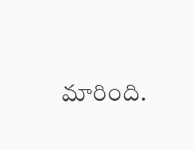మారింది.